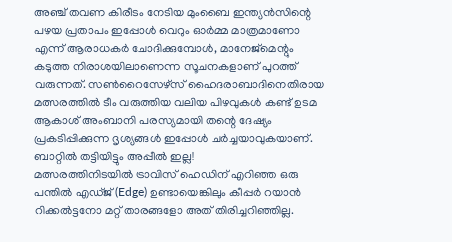അഞ്ച് തവണ കിരീടം നേടിയ മുംബൈ ഇന്ത്യൻസിന്റെ പഴയ പ്രതാപം ഇപ്പോൾ വെറും ഓർമ്മ മാത്രമാണോ എന്ന് ആരാധകർ ചോദിക്കുമ്പോൾ, മാനേജ്മെന്റും കടുത്ത നിരാശയിലാണെന്ന സൂചനകളാണ് പുറത്ത് വരുന്നത്. സൺറൈസേഴ്സ് ഹൈദരാബാദിനെതിരായ മത്സരത്തിൽ ടീം വരുത്തിയ വലിയ പിഴവുകൾ കണ്ട് ഉടമ ആകാശ് അംബാനി പരസ്യമായി തന്റെ ദേഷ്യം പ്രകടിപ്പിക്കുന്ന ദൃശ്യങ്ങൾ ഇപ്പോൾ ചർച്ചയാവുകയാണ്.
ബാറ്റിൽ തട്ടിയിട്ടും അപ്പീൽ ഇല്ല!
മത്സരത്തിനിടയിൽ ട്രാവിസ് ഹെഡിന് എറിഞ്ഞ ഒരു പന്തിൽ എഡ്ജ് (Edge) ഉണ്ടായെങ്കിലും കീപ്പർ റയാൻ റിക്കൽട്ടനോ മറ്റ് താരങ്ങളോ അത് തിരിച്ചറിഞ്ഞില്ല.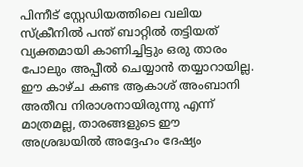പിന്നീട് സ്റ്റേഡിയത്തിലെ വലിയ സ്ക്രീനിൽ പന്ത് ബാറ്റിൽ തട്ടിയത് വ്യക്തമായി കാണിച്ചിട്ടും ഒരു താരം പോലും അപ്പീൽ ചെയ്യാൻ തയ്യാറായില്ല. ഈ കാഴ്ച കണ്ട ആകാശ് അംബാനി അതീവ നിരാശനായിരുന്നു എന്ന് മാത്രമല്ല, താരങ്ങളുടെ ഈ അശ്രദ്ധയിൽ അദ്ദേഹം ദേഷ്യം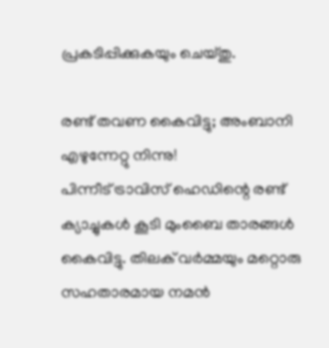പ്രകടിപ്പിക്കുകയും ചെയ്തു.

രണ്ട് തവണ കൈവിട്ടു; അംബാനി എഴുന്നേറ്റു നിന്നു!
പിന്നീട് ട്രാവിസ് ഹെഡിന്റെ രണ്ട് ക്യാച്ചുകൾ കൂടി മുംബൈ താരങ്ങൾ കൈവിട്ടു. തിലക് വർമ്മയും മറ്റൊരു സഹതാരമായ നമൻ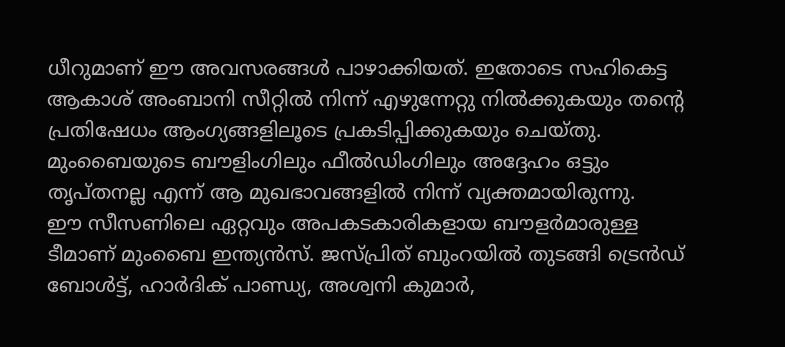ധീറുമാണ് ഈ അവസരങ്ങൾ പാഴാക്കിയത്. ഇതോടെ സഹികെട്ട ആകാശ് അംബാനി സീറ്റിൽ നിന്ന് എഴുന്നേറ്റു നിൽക്കുകയും തന്റെ പ്രതിഷേധം ആംഗ്യങ്ങളിലൂടെ പ്രകടിപ്പിക്കുകയും ചെയ്തു. മുംബൈയുടെ ബൗളിംഗിലും ഫീൽഡിംഗിലും അദ്ദേഹം ഒട്ടും തൃപ്തനല്ല എന്ന് ആ മുഖഭാവങ്ങളിൽ നിന്ന് വ്യക്തമായിരുന്നു.
ഈ സീസണിലെ ഏറ്റവും അപകടകാരികളായ ബൗളർമാരുള്ള ടീമാണ് മുംബൈ ഇന്ത്യൻസ്. ജസ്പ്രിത് ബുംറയിൽ തുടങ്ങി ട്രെൻഡ് ബോൾട്ട്, ഹാർദിക് പാണ്ഡ്യ, അശ്വനി കുമാർ,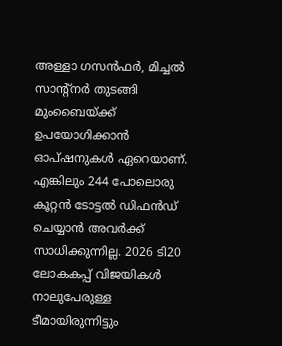അള്ളാ ഗസൻഫർ, മിച്ചൽ സാന്റ്നർ തുടങ്ങി മുംബൈയ്ക്ക് ഉപയോഗിക്കാൻ ഓപ്ഷനുകൾ ഏറെയാണ്. എങ്കിലും 244 പോലൊരു കൂറ്റൻ ടോട്ടൽ ഡിഫൻഡ് ചെയ്യാൻ അവർക്ക് സാധിക്കുന്നില്ല. 2026 ടി20 ലോകകപ്പ് വിജയികൾ നാലുപേരുള്ള ടീമായിരുന്നിട്ടും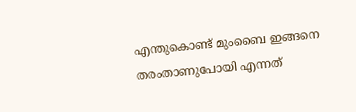എന്തുകൊണ്ട് മുംബൈ ഇങ്ങനെ തരംതാണുപോയി എന്നത്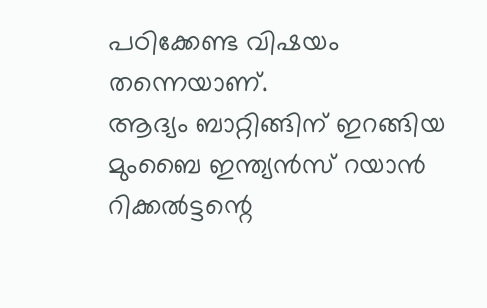പഠിക്കേണ്ട വിഷയം തന്നെയാണ്.
ആദ്യം ബാറ്റിങ്ങിന് ഇറങ്ങിയ മുംബൈ ഇന്ത്യൻസ് റയാൻ റിക്കൽട്ടന്റെ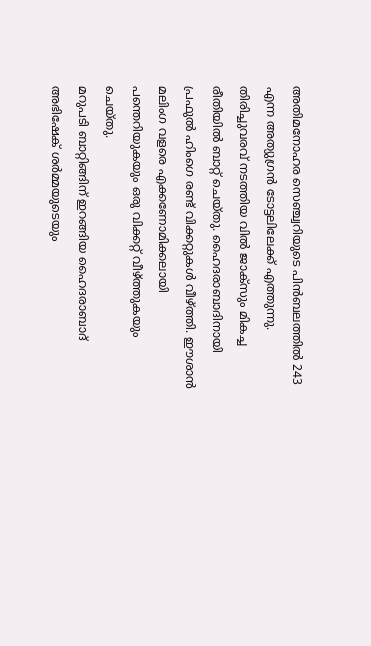അതിമനോഹര സെഞ്ച്വറിയുടെ പിൻബലത്തിൽ 243 എന്ന അത്യുഗ്രൻ ടോട്ടലിലേക്ക് എത്തുന്നു. തിരിച്ചുവരവ് നടത്തിയ വിൽ ജാക്സും മികച്ച രീതിയിൽ ബാറ്റ് ചെയ്തു. ഹൈദരാബാദിനായി പ്രഫുൽ ഹിംഗെ രണ്ട് വിക്കറ്റുകൾ വീഴ്ത്തി. ഈശാൻ മലിംഗ വളരെ എക്കണോമിക്കലായി പന്തെറിയുകയും ഒരു വിക്കറ്റ് വീഴ്ത്തുകയും ചെയ്തു.
മറുപടി ബാറ്റിങ്ങിന് ഇറങ്ങിയ ഹൈദരാബാദ് അഭിഷേക് ശർമ്മയുടെയും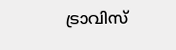ട്രാവിസ്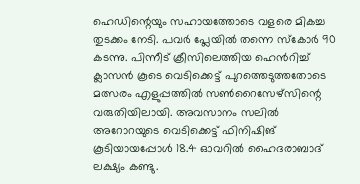ഹെഡിന്റെയും സഹായത്തോടെ വളരെ മികച്ച തുടക്കം നേടി. പവർ പ്ലേയിൽ തന്നെ സ്കോർ 90 കടന്നു. പിന്നീട് ക്രീസിലെത്തിയ ഹെൻറിച്ച് ക്ലാസൻ കൂടെ വെടിക്കെട്ട് പുറത്തെടുത്തതോടെ മത്സരം എളുപ്പത്തിൽ സൺറൈസേഴ്സിന്റെ വരുതിയിലായി. അവസാനം സലിൽ അറോറയുടെ വെടിക്കെട്ട് ഫിനിഷിങ് കൂടിയായപ്പോൾ 18.4 ഓവറിൽ ഹൈദരാബാദ് ലക്ഷ്യം കണ്ടു.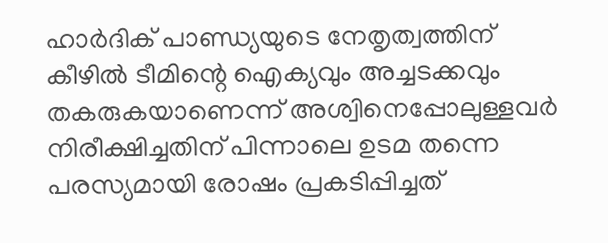ഹാർദിക് പാണ്ഡ്യയുടെ നേതൃത്വത്തിന് കീഴിൽ ടീമിന്റെ ഐക്യവും അച്ചടക്കവും തകരുകയാണെന്ന് അശ്വിനെപ്പോലുള്ളവർ നിരീക്ഷിച്ചതിന് പിന്നാലെ ഉടമ തന്നെ പരസ്യമായി രോഷം പ്രകടിപ്പിച്ചത്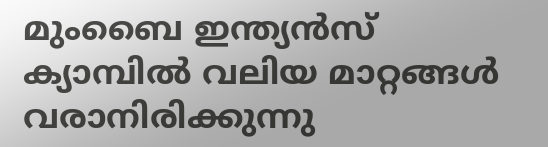മുംബൈ ഇന്ത്യൻസ് ക്യാമ്പിൽ വലിയ മാറ്റങ്ങൾ വരാനിരിക്കുന്നു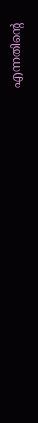എന്നതിന്റെ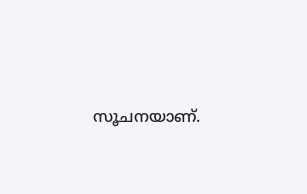സൂചനയാണ്.